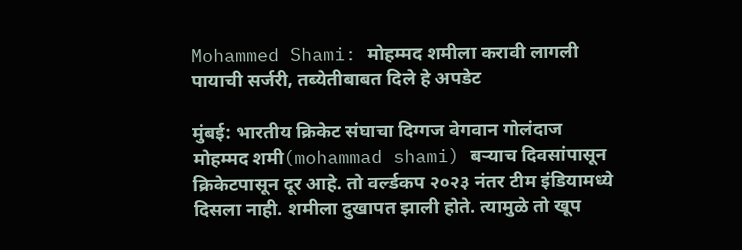Mohammed Shami: मोहम्मद शमीला करावी लागली पायाची सर्जरी, तब्येतीबाबत दिले हे अपडेट

मुंबई: भारतीय क्रिकेट संघाचा दिग्गज वेगवान गोलंदाज मोहम्मद शमी(mohammad shami) बऱ्याच दिवसांपासून क्रिकेटपासून दूर आहे. तो वर्ल्डकप २०२३ नंतर टीम इंडियामध्ये दिसला नाही. शमीला दुखापत झाली होते. त्यामुळे तो खूप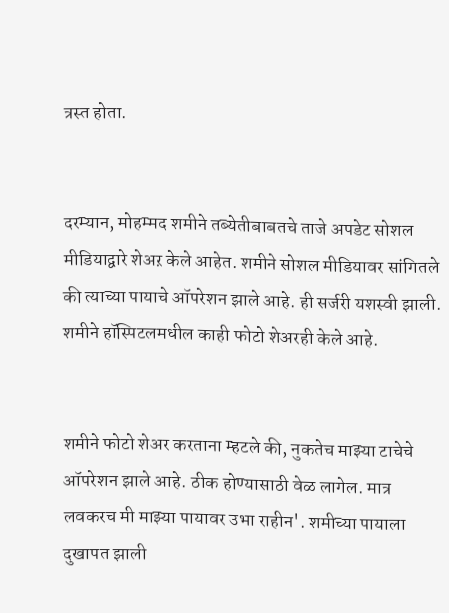त्रस्त होता.


दरम्यान, मोहम्मद शमीने तब्येतीबाबतचे ताजे अपडेट सोशल मीडियाद्वारे शेअऱ केले आहेत. शमीने सोशल मीडियावर सांगितले की त्याच्या पायाचे ऑपरेशन झाले आहे. ही सर्जरी यशस्वी झाली. शमीने हॉस्पिटलमधील काही फोटो शेअरही केले आहे.


शमीने फोटो शेअर करताना म्हटले की, नुकतेच माझ्या टाचेचे ऑपरेशन झाले आहे. ठीक होण्यासाठी वेळ लागेल. मात्र लवकरच मी माझ्या पायावर उभा राहीन'. शमीच्या पायाला दुखापत झाली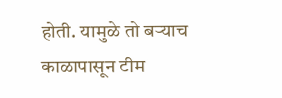होती. यामुळे तो बऱ्याच काळापासून टीम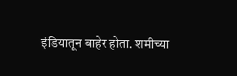इंडियातून बाहेर होता. शमीच्या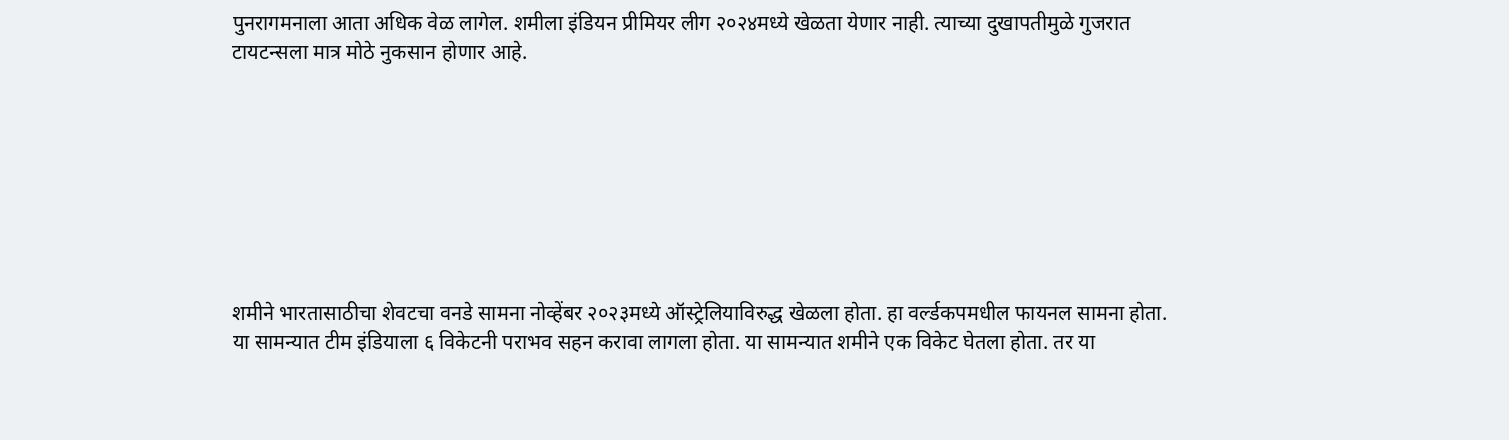पुनरागमनाला आता अधिक वेळ लागेल. शमीला इंडियन प्रीमियर लीग २०२४मध्ये खेळता येणार नाही. त्याच्या दुखापतीमुळे गुजरात टायटन्सला मात्र मोठे नुकसान होणार आहे.








शमीने भारतासाठीचा शेवटचा वनडे सामना नोव्हेंबर २०२३मध्ये ऑस्ट्रेलियाविरुद्ध खेळला होता. हा वर्ल्डकपमधील फायनल सामना होता. या सामन्यात टीम इंडियाला ६ विकेटनी पराभव सहन करावा लागला होता. या सामन्यात शमीने एक विकेट घेतला होता. तर या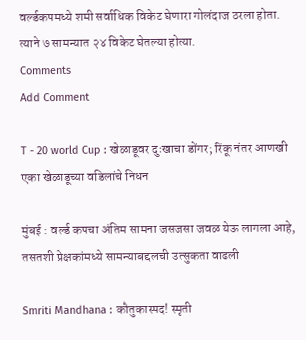वर्ल्डकपमध्ये शमी सर्वाधिक विकेट घेणारा गोलंदाज ठरला होता. त्याने ७ सामन्यात २४ विकेट घेतल्या होत्या.
Comments
Add Comment

T - 20 world Cup : खेळाडूवर दुःखाचा डोंगर; रिंकू नंतर आणखी एका खेळाडूच्या वडिलांचे निधन

मुंबई : वर्ल्ड कपचा अंतिम सामना जसजसा जवळ येऊ लागला आहे, तसतशी प्रेक्षकांमध्ये सामन्याबद्दलची उत्सुकता वाढली

Smriti Mandhana : कौतुकास्पद! स्मृती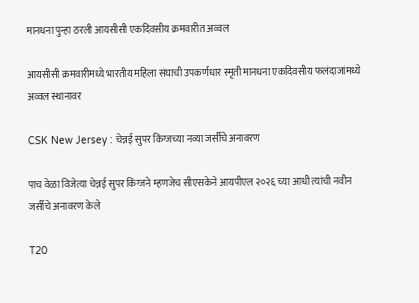मानधना पुन्हा ठरली आयसीसी एकदिवसीय क्रमवारीत अव्वल

आयसीसी क्रमवारीमध्ये भारतीय महिला संघाची उपकर्णधार स्मृती मानधना एकदिवसीय फलंदाजांमध्ये अव्वल स्थानावर

CSK New Jersey : चेन्नई सुपर किंग्जच्या नव्या जर्सीचे अनावरण

पाच वेळा विजेत्या चेन्नई सुपर किंग्जने म्हणजेच सीएसकेने आयपीएल २०२६ च्या आधी त्यांची नवीन जर्सीचे अनावरण केले

T20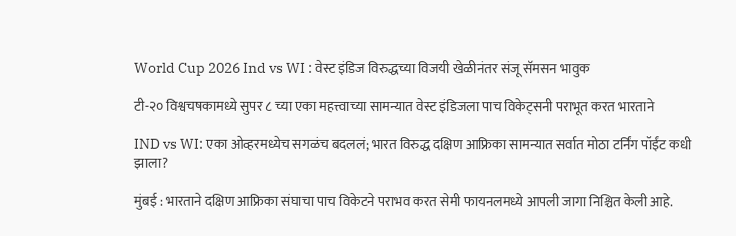World Cup 2026 Ind vs WI : वेस्ट इंडिज विरुद्धच्या विजयी खेळीनंतर संजू सॅमसन भावुक

टी-२० विश्वचषकामध्ये सुपर ८ च्या एका महत्त्वाच्या सामन्यात वेस्ट इंडिजला पाच विकेट्सनी पराभूत करत भारताने

IND vs WI: एका ओव्हरमध्येच सगळंच बदललं; भारत विरुद्ध दक्षिण आफ्रिका सामन्यात सर्वात मोठा टर्निंग पॉईंट कधी झाला?

मुंबई : भारताने दक्षिण आफ्रिका संघाचा पाच विकेटने पराभव करत सेमी फायनलमध्ये आपली जागा निश्चित केली आहे.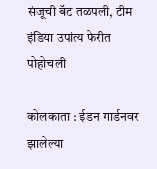संजूची बॅट तळपली, टीम इंडिया उपांत्य फेरीत पोहोचली

कोलकाता : ईडन गार्डनवर झालेल्या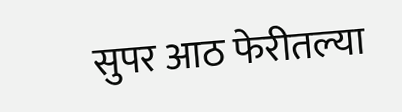सुपर आठ फेरीतल्या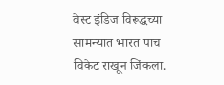वेस्ट इंडिज विरूद्धच्या सामन्यात भारत पाच विकेट राखून जिंकला.